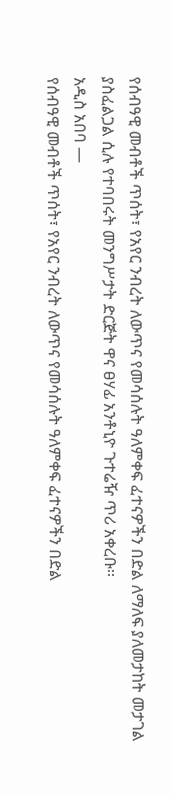የሰብዓዊ መብቶች ጥሰት፣ የአየር ንብረት ለውጥና የመሳሰሉት ዓለምቀፍ ፈተናዎችን በድል ለማለፍ ያለመታከት መታገል ያስፈልጋል ሲሉ የተባበሩት መንግሥታት ድርጅት ዋና ፀሃፊ አንቶኒዮ ጉተሬዥ ጥሪ አቀረቡ፡፡
አዲስ አበባ —
የሰብዓዊ መብቶች ጥሰት፣ የአየር ንብረት ለውጥና የመሳሰሉት ዓለምቀፍ ፈተናዎችን በድል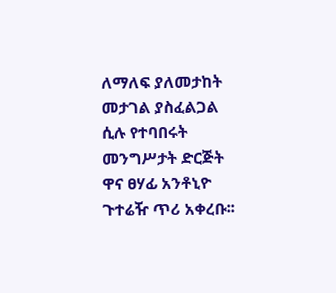ለማለፍ ያለመታከት መታገል ያስፈልጋል ሲሉ የተባበሩት መንግሥታት ድርጅት ዋና ፀሃፊ አንቶኒዮ ጉተሬዥ ጥሪ አቀረቡ፡፡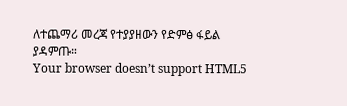ለተጨማሪ መረጃ የተያያዘውን የድምፅ ፋይል ያዳምጡ።
Your browser doesn’t support HTML5